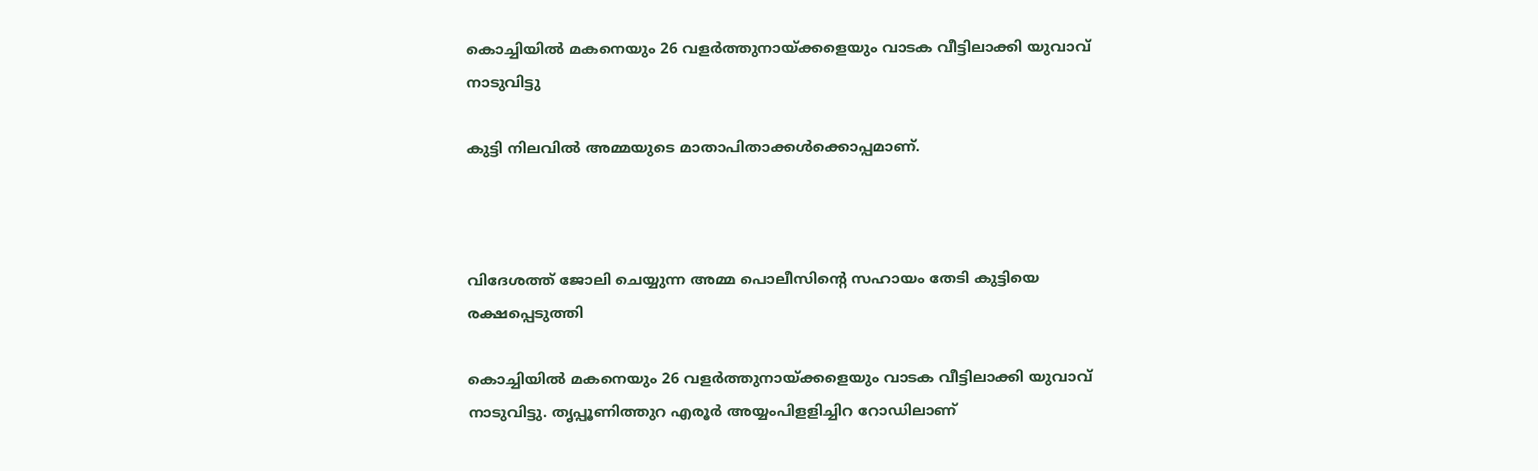കൊച്ചിയില്‍ മകനെയും 26 വളര്‍ത്തുനായ്ക്കളെയും വാടക വീട്ടിലാക്കി യുവാവ് നാടുവിട്ടു

കുട്ടി നിലവില്‍ അമ്മയുടെ മാതാപിതാക്കള്‍ക്കൊപ്പമാണ്.



വിദേശത്ത് ജോലി ചെയ്യുന്ന അമ്മ പൊലീസിന്റെ സഹായം തേടി കുട്ടിയെ രക്ഷപ്പെടുത്തി

കൊച്ചിയില്‍ മകനെയും 26 വളര്‍ത്തുനായ്ക്കളെയും വാടക വീട്ടിലാക്കി യുവാവ് നാടുവിട്ടു. തൃപ്പൂണിത്തുറ എരൂര്‍ അയ്യംപിളളിച്ചിറ റോഡിലാണ്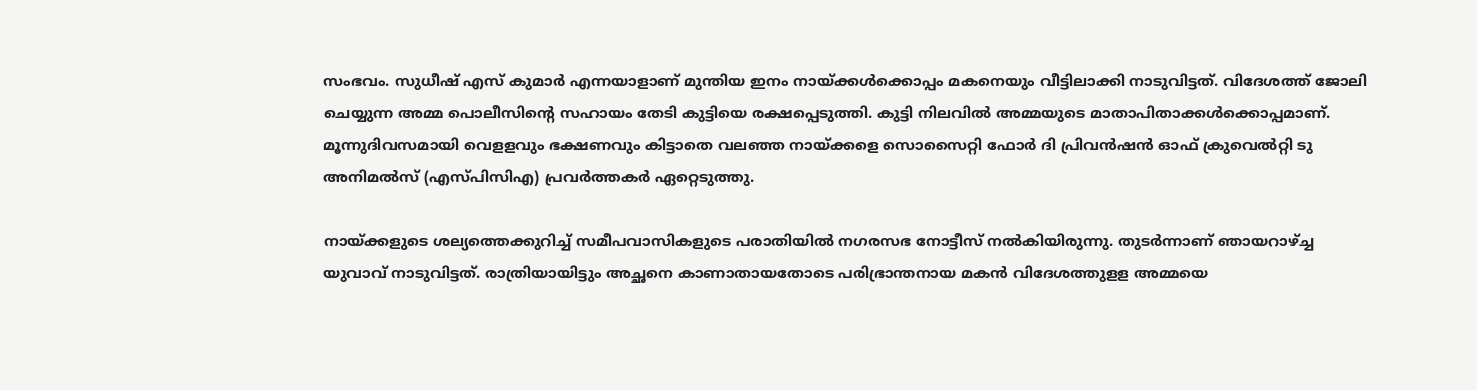സംഭവം. സുധീഷ് എസ് കുമാര്‍ എന്നയാളാണ് മുന്തിയ ഇനം നായ്ക്കള്‍ക്കൊപ്പം മകനെയും വീട്ടിലാക്കി നാടുവിട്ടത്. വിദേശത്ത് ജോലി ചെയ്യുന്ന അമ്മ പൊലീസിന്റെ സഹായം തേടി കുട്ടിയെ രക്ഷപ്പെടുത്തി. കുട്ടി നിലവില്‍ അമ്മയുടെ മാതാപിതാക്കള്‍ക്കൊപ്പമാണ്. മൂന്നുദിവസമായി വെളളവും ഭക്ഷണവും കിട്ടാതെ വലഞ്ഞ നായ്ക്കളെ സൊസൈറ്റി ഫോര്‍ ദി പ്രിവന്‍ഷന്‍ ഓഫ് ക്രുവെല്‍റ്റി ടു അനിമല്‍സ് (എസ്പിസിഎ) പ്രവര്‍ത്തകര്‍ ഏറ്റെടുത്തു.

നായ്ക്കളുടെ ശല്യത്തെക്കുറിച്ച് സമീപവാസികളുടെ പരാതിയില്‍ നഗരസഭ നോട്ടീസ് നല്‍കിയിരുന്നു. തുടര്‍ന്നാണ് ഞായറാഴ്ച്ച യുവാവ് നാടുവിട്ടത്. രാത്രിയായിട്ടും അച്ഛനെ കാണാതായതോടെ പരിഭ്രാന്തനായ മകന്‍ വിദേശത്തുളള അമ്മയെ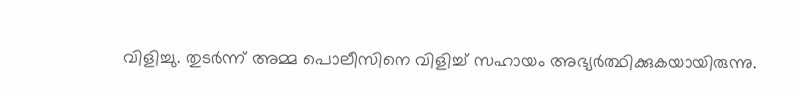വിളിച്ചു. തുടര്‍ന്ന് അമ്മ പൊലീസിനെ വിളിച്ച് സഹായം അഭ്യര്‍ത്ഥിക്കുകയായിരുന്നു.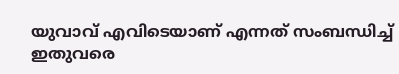യുവാവ് എവിടെയാണ് എന്നത് സംബന്ധിച്ച് ഇതുവരെ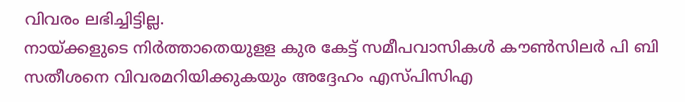വിവരം ലഭിച്ചിട്ടില്ല.
നായ്ക്കളുടെ നിര്‍ത്താതെയുളള കുര കേട്ട് സമീപവാസികള്‍ കൗണ്‍സിലര്‍ പി ബി സതീശനെ വിവരമറിയിക്കുകയും അദ്ദേഹം എസ്പിസിഎ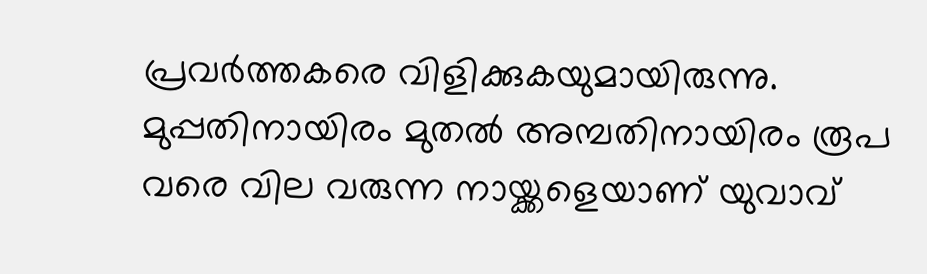പ്രവര്‍ത്തകരെ വിളിക്കുകയുമായിരുന്നു. മുപ്പതിനായിരം മുതല്‍ അമ്പതിനായിരം രൂപ വരെ വില വരുന്ന നായ്ക്കളെയാണ് യുവാവ്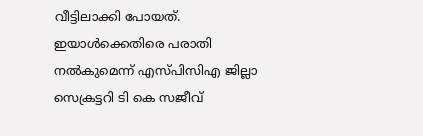വീട്ടിലാക്കി പോയത്. ഇയാള്‍ക്കെതിരെ പരാതി നല്‍കുമെന്ന് എസ്പിസിഎ ജില്ലാ സെക്രട്ടറി ടി കെ സജീവ്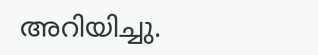അറിയിച്ചു.